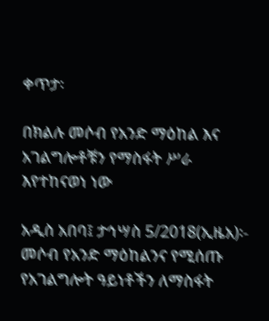ቀጥታ፡

በክልሉ መሶብ የአንድ ማዕከል እና አገልግሎቶቹን የማስፋት ሥራ እየተከናወነ ነው

አዲስ አበባ፤ ታኅሣስ 5/2018(ኢዜአ)፡- መሶብ የአንድ ማዕከልንና የሚሰጡ የአገልግሎት ዓይነቶችን ለማስፋት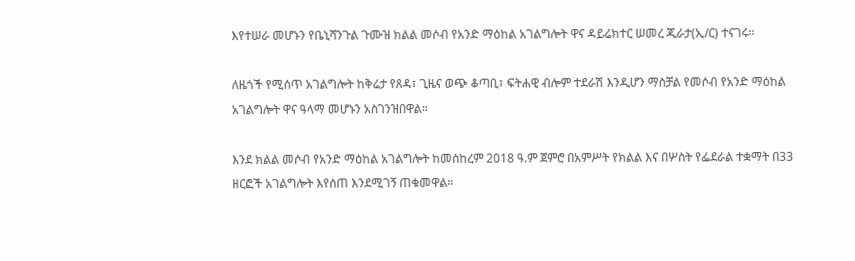እየተሠራ መሆኑን የቤኒሻንጉል ጉሙዝ ክልል መሶብ የአንድ ማዕከል አገልግሎት ዋና ዳይሬክተር ሠመረ ጂራታ(ኢ/ር) ተናገሩ።

ለዜጎች የሚሰጥ አገልግሎት ከቅሬታ የጸዳ፣ ጊዜና ወጭ ቆጣቢ፣ ፍትሐዊ ብሎም ተደራሽ እንዲሆን ማስቻል የመሶብ የአንድ ማዕከል አገልግሎት ዋና ዓላማ መሆኑን አስገንዝበዋል።

እንደ ክልል መሶብ የአንድ ማዕከል አገልግሎት ከመስከረም 2018 ዓ.ም ጀምሮ በአምሥት የክልል እና በሦስት የፌደራል ተቋማት በ33 ዘርፎች አገልግሎት እየሰጠ እንደሚገኝ ጠቁመዋል።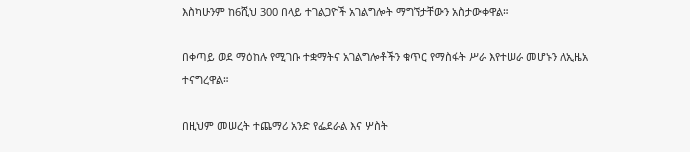እስካሁንም ከ6ሺህ 300 በላይ ተገልጋዮች አገልግሎት ማግኘታቸውን አስታውቀዋል።

በቀጣይ ወደ ማዕከሉ የሚገቡ ተቋማትና አገልግሎቶችን ቁጥር የማስፋት ሥራ እየተሠራ መሆኑን ለኢዜአ ተናግረዋል።

በዚህም መሠረት ተጨማሪ አንድ የፌደራል እና ሦስት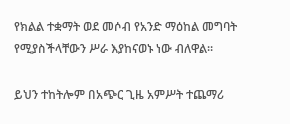የክልል ተቋማት ወደ መሶብ የአንድ ማዕከል መግባት የሚያስችላቸውን ሥራ እያከናወኑ ነው ብለዋል።

ይህን ተከትሎም በአጭር ጊዜ አምሥት ተጨማሪ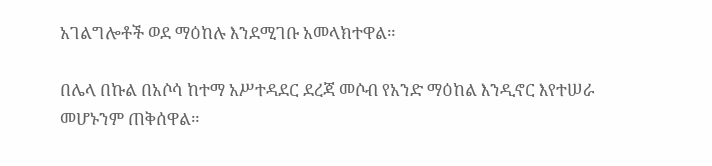አገልግሎቶች ወደ ማዕከሉ እንደሚገቡ አመላክተዋል።

በሌላ በኩል በአሶሳ ከተማ አሥተዳደር ደረጃ መሶብ የአንድ ማዕከል እንዲኖር እየተሠራ መሆኑንም ጠቅሰዋል።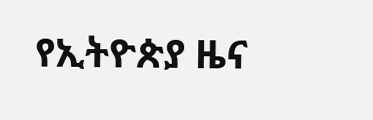የኢትዮጵያ ዜና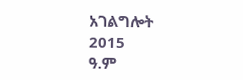አገልግሎት
2015
ዓ.ም